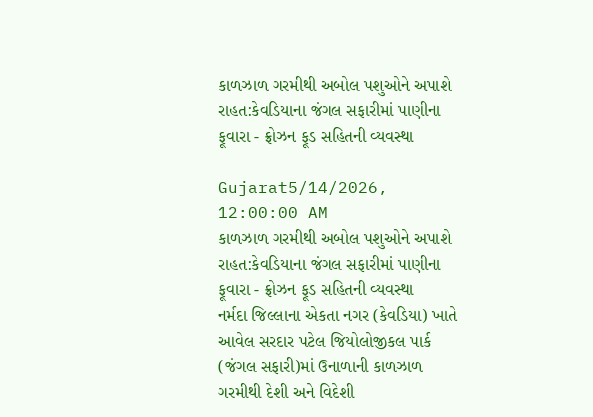કાળઝાળ ગરમીથી અબોલ પશુઓને અપાશે રાહત:કેવડિયાના જંગલ સફારીમાં પાણીના ફૂવારા - ફ્રોઝન ફૂડ સહિતની વ્યવસ્થા

Gujarat5/14/2026, 12:00:00 AM
કાળઝાળ ગરમીથી અબોલ પશુઓને અપાશે રાહત:કેવડિયાના જંગલ સફારીમાં પાણીના ફૂવારા - ફ્રોઝન ફૂડ સહિતની વ્યવસ્થા
નર્મદા જિલ્લાના એકતા નગર (કેવડિયા) ખાતે આવેલ સરદાર પટેલ જિયોલોજીકલ પાર્ક (જંગલ સફારી)માં ઉનાળાની કાળઝાળ ગરમીથી દેશી અને વિદેશી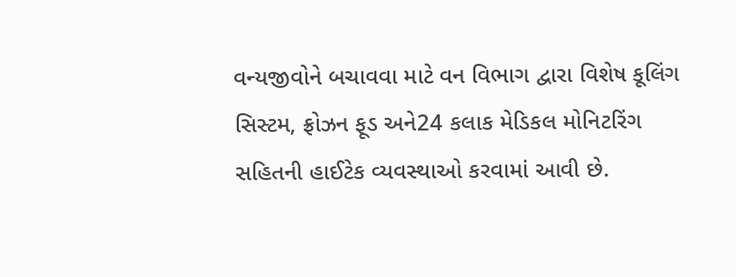વન્યજીવોને બચાવવા માટે વન વિભાગ દ્વારા વિશેષ કૂલિંગ સિસ્ટમ, ફ્રોઝન ફૂડ અને24 કલાક મેડિકલ મોનિટરિંગ સહિતની હાઈટેક વ્યવસ્થાઓ કરવામાં આવી છે.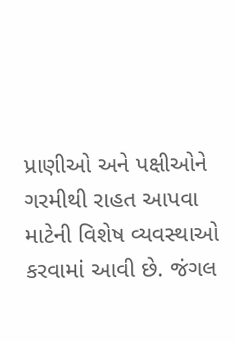પ્રાણીઓ અને પક્ષીઓને ગરમીથી રાહત આપવા માટેની વિશેષ વ્યવસ્થાઓ કરવામાં આવી છે. જંગલ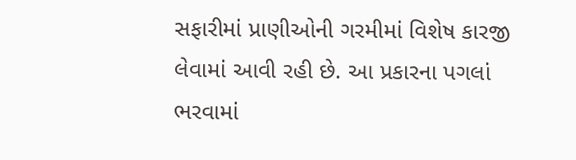સફારીમાં પ્રાણીઓની ગરમીમાં વિશેષ કારજી લેવામાં આવી રહી છે. આ પ્રકારના પગલાં ભરવામાં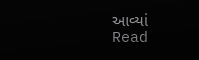આવ્યાં
Read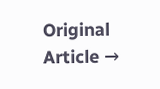Original Article →